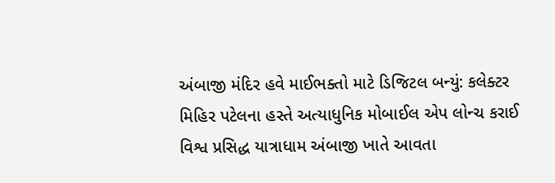અંબાજી મંદિર હવે માઈભક્તો માટે ડિજિટલ બન્યું: કલેક્ટર મિહિર પટેલના હસ્તે અત્યાધુનિક મોબાઈલ એપ લોન્ચ કરાઈ
વિશ્વ પ્રસિદ્ધ યાત્રાધામ અંબાજી ખાતે આવતા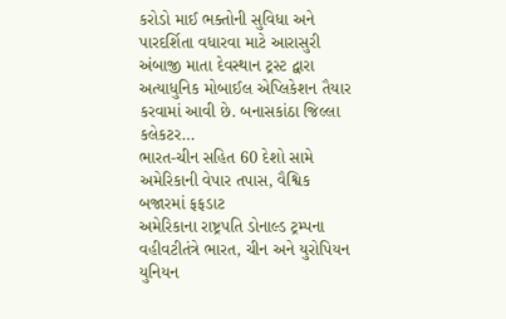કરોડો માઈ ભક્તોની સુવિધા અને પારદર્શિતા વધારવા માટે આરાસુરી અંબાજી માતા દેવસ્થાન ટ્રસ્ટ દ્વારા અત્યાધુનિક મોબાઈલ એપ્લિકેશન તૈયાર કરવામાં આવી છે. બનાસકાંઠા જિલ્લા કલેકટર…
ભારત-ચીન સહિત 60 દેશો સામે અમેરિકાની વેપાર તપાસ, વૈશ્વિક બજારમાં ફફડાટ
અમેરિકાના રાષ્ટ્રપતિ ડોનાલ્ડ ટ્રમ્પના વહીવટીતંત્રે ભારત, ચીન અને યુરોપિયન યુનિયન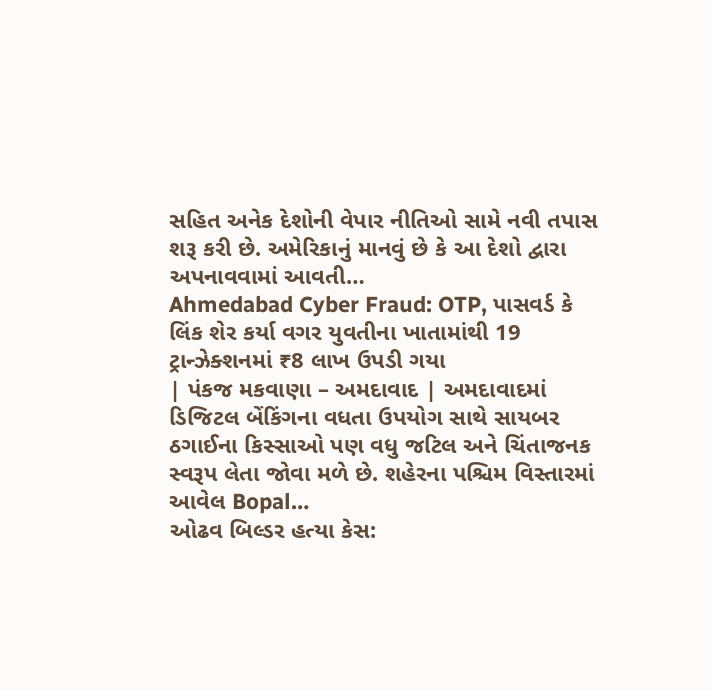સહિત અનેક દેશોની વેપાર નીતિઓ સામે નવી તપાસ શરૂ કરી છે. અમેરિકાનું માનવું છે કે આ દેશો દ્વારા અપનાવવામાં આવતી…
Ahmedabad Cyber Fraud: OTP, પાસવર્ડ કે લિંક શેર કર્યા વગર યુવતીના ખાતામાંથી 19 ટ્રાન્ઝેક્શનમાં ₹8 લાખ ઉપડી ગયા
| પંકજ મકવાણા – અમદાવાદ | અમદાવાદમાં ડિજિટલ બેંકિંગના વધતા ઉપયોગ સાથે સાયબર ઠગાઈના કિસ્સાઓ પણ વધુ જટિલ અને ચિંતાજનક સ્વરૂપ લેતા જોવા મળે છે. શહેરના પશ્ચિમ વિસ્તારમાં આવેલ Bopal…
ઓઢવ બિલ્ડર હત્યા કેસ: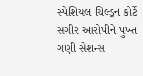સ્પેશિયલ ચિલ્ડ્રન કોર્ટે સગીર આરોપીને પુખ્ત ગણી સેશન્સ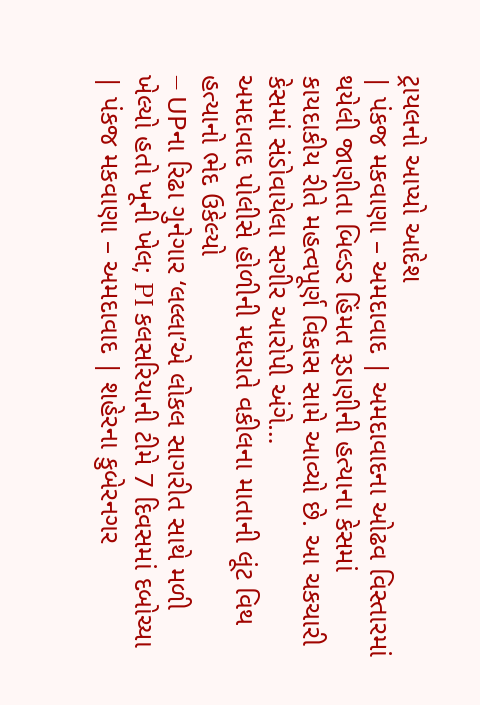ટ્રાયલનો આપ્યો આદેશ
| પંકજ મકવાણા – અમદાવાદ | અમદાવાદના ઓઢવ વિસ્તારમાં થયેલી જાણીતા બિલ્ડર હિંમત રૂડાણીની હત્યાના કેસમાં કાયદાકીય રીતે મહત્વપૂર્ણ વિકાસ સામે આવ્યો છે. આ ચકચારી કેસમાં સંડોવાયેલા સગીર આરોપી અંગે…
અમદાવાદ પોલીસે હોળીની મધરાતે વકીલના માતાની લૂંટ વિથ હત્યાનો ભેદ ઉકેલ્યો
– UPના રિઢા ગુનેગાર ‘લલ્લા’એ લોકલ સાગરીત સાથે મળી ખેલ્યો હતો ખૂની ખેલ; PI કલસરિયાની ટીમે 7 દિવસમાં દબોચ્યા | પંકજ મકવાણા – અમદાવાદ | શહેરના કુબેરનગર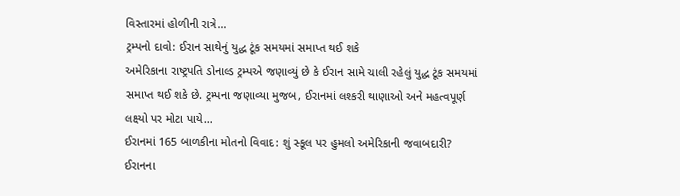વિસ્તારમાં હોળીની રાત્રે…
ટ્રમ્પનો દાવો: ઈરાન સાથેનું યુદ્ધ ટૂંક સમયમાં સમાપ્ત થઈ શકે
અમેરિકાના રાષ્ટ્રપતિ ડોનાલ્ડ ટ્રમ્પએ જણાવ્યું છે કે ઈરાન સામે ચાલી રહેલું યુદ્ધ ટૂંક સમયમાં સમાપ્ત થઈ શકે છે. ટ્રમ્પના જણાવ્યા મુજબ, ઈરાનમાં લશ્કરી થાણાઓ અને મહત્વપૂર્ણ લક્ષ્યો પર મોટા પાયે…
ઈરાનમાં 165 બાળકીના મોતનો વિવાદ: શું સ્કૂલ પર હુમલો અમેરિકાની જવાબદારી?
ઈરાનના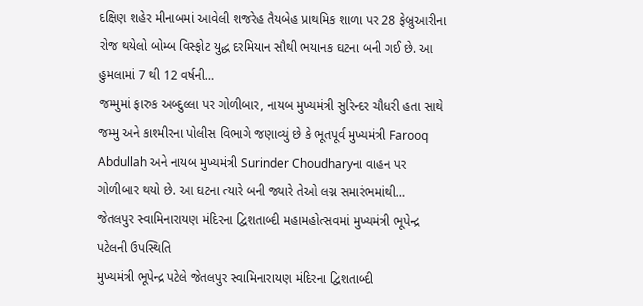દક્ષિણ શહેર મીનાબમાં આવેલી શજરેહ તૈયબેહ પ્રાથમિક શાળા પર 28 ફેબ્રુઆરીના રોજ થયેલો બોમ્બ વિસ્ફોટ યુદ્ધ દરમિયાન સૌથી ભયાનક ઘટના બની ગઈ છે. આ હુમલામાં 7 થી 12 વર્ષની…
જમ્મુમાં ફારુક અબ્દુલ્લા પર ગોળીબાર, નાયબ મુખ્યમંત્રી સુરિન્દર ચૌધરી હતા સાથે
જમ્મુ અને કાશ્મીરના પોલીસ વિભાગે જણાવ્યું છે કે ભૂતપૂર્વ મુખ્યમંત્રી Farooq Abdullah અને નાયબ મુખ્યમંત્રી Surinder Choudharyના વાહન પર ગોળીબાર થયો છે. આ ઘટના ત્યારે બની જ્યારે તેઓ લગ્ન સમારંભમાંથી…
જેતલપુર સ્વામિનારાયણ મંદિરના દ્વિશતાબ્દી મહામહોત્સવમાં મુખ્યમંત્રી ભૂપેન્દ્ર પટેલની ઉપસ્થિતિ
મુખ્યમંત્રી ભૂપેન્દ્ર પટેલે જેતલપુર સ્વામિનારાયણ મંદિરના દ્વિશતાબ્દી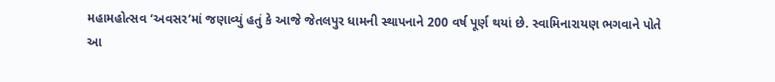મહામહોત્સવ ‘અવસર’માં જણાવ્યું હતું કે આજે જેતલપુર ધામની સ્થાપનાને 200 વર્ષ પૂર્ણ થયાં છે. સ્વામિનારાયણ ભગવાને પોતે આ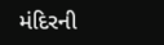મંદિરની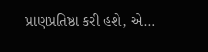પ્રાણપ્રતિષ્ઠા કરી હશે, એ…